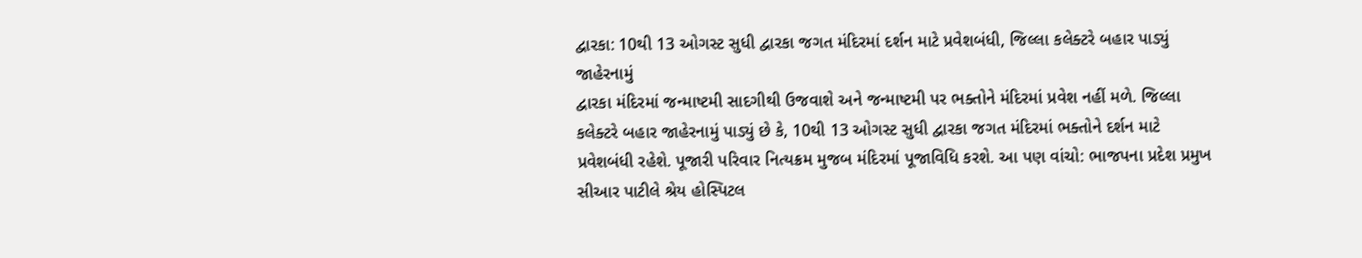દ્વારકા: 10થી 13 ઓગસ્ટ સુધી દ્વારકા જગત મંદિરમાં દર્શન માટે પ્રવેશબંધી, જિલ્લા કલેક્ટરે બહાર પાડ્યું જાહેરનામું
દ્વારકા મંદિરમાં જન્માષ્ટમી સાદગીથી ઉજવાશે અને જન્માષ્ટમી પર ભક્તોને મંદિરમાં પ્રવેશ નહીં મળે. જિલ્લા કલેક્ટરે બહાર જાહેરનામું પાડ્યું છે કે, 10થી 13 ઓગસ્ટ સુધી દ્વારકા જગત મંદિરમાં ભક્તોને દર્શન માટે પ્રવેશબંધી રહેશે. પૂજારી પરિવાર નિત્યક્રમ મુજબ મંદિરમાં પૂજાવિધિ કરશે. આ પણ વાંચો: ભાજપના પ્રદેશ પ્રમુખ સીઆર પાટીલે શ્રેય હોસ્પિટલ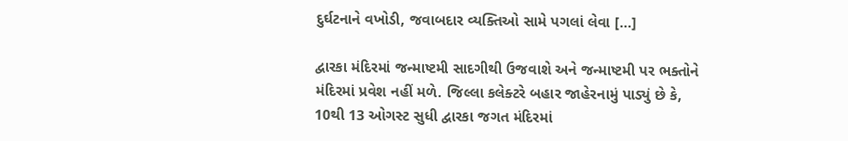દુર્ઘટનાને વખોડી, જવાબદાર વ્યક્તિઓ સામે પગલાં લેવા […]

દ્વારકા મંદિરમાં જન્માષ્ટમી સાદગીથી ઉજવાશે અને જન્માષ્ટમી પર ભક્તોને મંદિરમાં પ્રવેશ નહીં મળે. જિલ્લા કલેક્ટરે બહાર જાહેરનામું પાડ્યું છે કે, 10થી 13 ઓગસ્ટ સુધી દ્વારકા જગત મંદિરમાં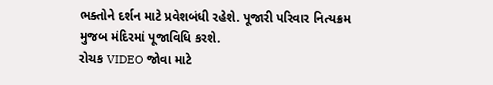ભક્તોને દર્શન માટે પ્રવેશબંધી રહેશે. પૂજારી પરિવાર નિત્યક્રમ મુજબ મંદિરમાં પૂજાવિધિ કરશે.
રોચક VIDEO જોવા માટે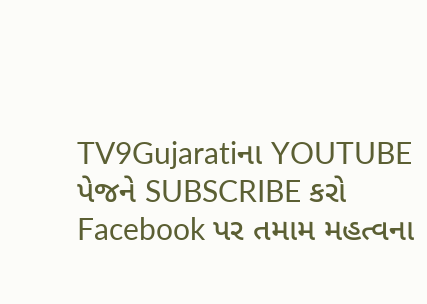TV9Gujaratiના YOUTUBE પેજને SUBSCRIBE કરો
Facebook પર તમામ મહત્વના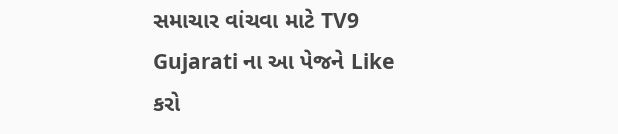સમાચાર વાંચવા માટે TV9 Gujarati ના આ પેજને Like કરો